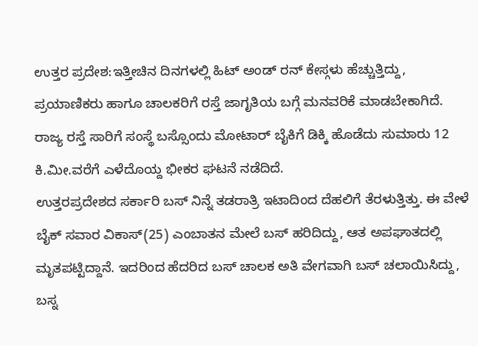ಉತ್ತರ ಪ್ರದೇಶ:ಇತ್ತೀಚಿನ ದಿನಗಳಲ್ಲಿ ಹಿಟ್ ಅಂಡ್ ರನ್ ಕೇಸ್ಗಳು ಹೆಚ್ಚುತ್ತಿದ್ದು, ಪ್ರಯಾಣಿಕರು ಹಾಗೂ ಚಾಲಕರಿಗೆ ರಸ್ತೆ ಜಾಗೃತಿಯ ಬಗ್ಗೆ ಮನವರಿಕೆ ಮಾಡಬೇಕಾಗಿದೆ. ರಾಜ್ಯ ರಸ್ತೆ ಸಾರಿಗೆ ಸಂಸ್ಥೆ ಬಸ್ಸೊಂದು ಮೋಟಾರ್‌ ಬೈಕಿಗೆ ಡಿಕ್ಕಿ ಹೊಡೆದು ಸುಮಾರು 12 ಕಿ.ಮೀ.ವರೆಗೆ ಎಳೆದೊಯ್ದ ಭೀಕರ ಘಟನೆ ನಡೆದಿದೆ.
ಉತ್ತರಪ್ರದೇಶದ ಸರ್ಕಾರಿ ಬಸ್ ನಿನ್ನೆ ತಡರಾತ್ರಿ ಇಟಾದಿಂದ ದೆಹಲಿಗೆ ತೆರಳುತ್ತಿತ್ತು. ಈ ವೇಳೆ ಬೈಕ್ ಸವಾರ ವಿಕಾಸ್(25) ಎಂಬಾತನ ಮೇಲೆ ಬಸ್ ಹರಿದಿದ್ದು, ಆತ ಅಪಘಾತದಲ್ಲಿ ಮೃತಪಟ್ಟಿದ್ದಾನೆ. ಇದರಿಂದ ಹೆದರಿದ ಬಸ್ ಚಾಲಕ ಅತಿ ವೇಗವಾಗಿ ಬಸ್ ಚಲಾಯಿಸಿದ್ದು, ಬಸ್ನ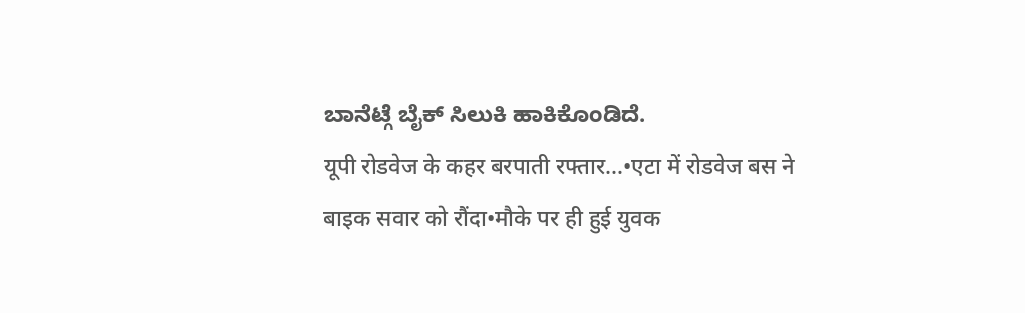ಬಾನೆಟ್ಗೆ ಬೈಕ್ ಸಿಲುಕಿ ಹಾಕಿಕೊಂಡಿದೆ.
यूपी रोडवेज के कहर बरपाती रफ्तार…•एटा में रोडवेज बस ने बाइक सवार को रौंदा•मौके पर ही हुई युवक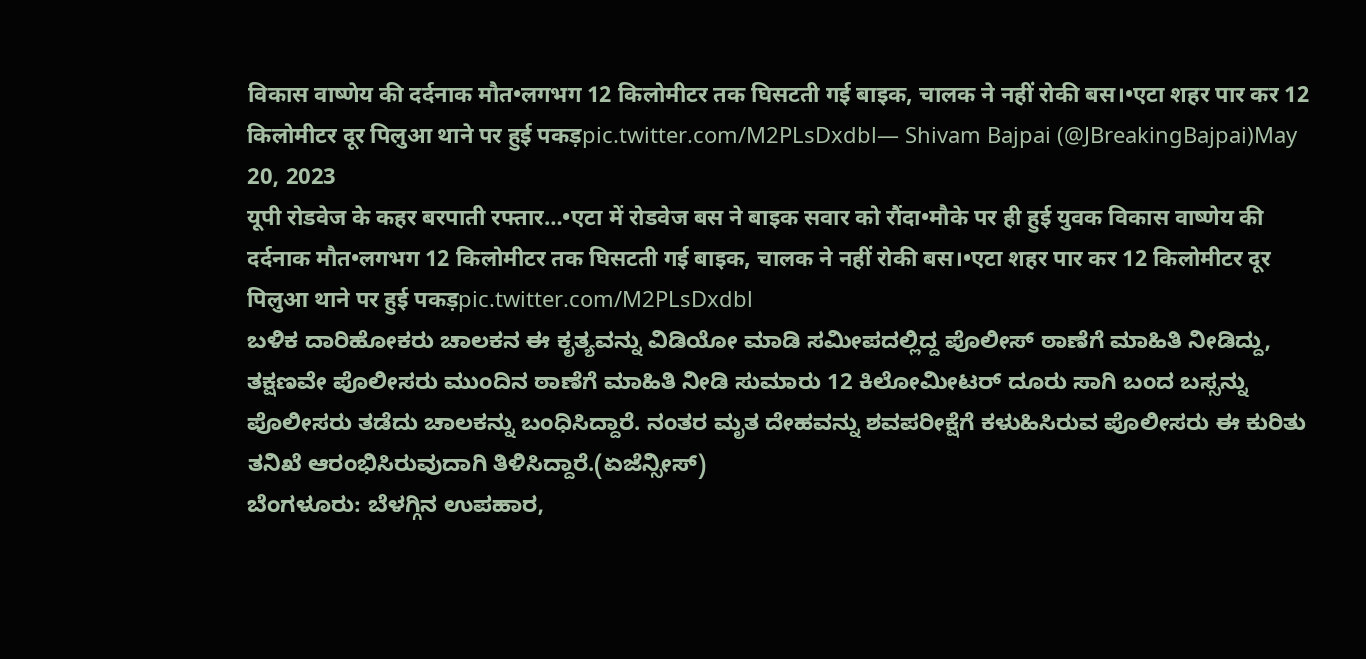विकास वाष्णेय की दर्दनाक मौत•लगभग 12 किलोमीटर तक घिसटती गई बाइक, चालक ने नहीं रोकी बस।•एटा शहर पार कर 12 किलोमीटर दूर पिलुआ थाने पर हुई पकड़pic.twitter.com/M2PLsDxdbl— Shivam Bajpai (@JBreakingBajpai)May 20, 2023
यूपी रोडवेज के कहर बरपाती रफ्तार…•एटा में रोडवेज बस ने बाइक सवार को रौंदा•मौके पर ही हुई युवक विकास वाष्णेय की दर्दनाक मौत•लगभग 12 किलोमीटर तक घिसटती गई बाइक, चालक ने नहीं रोकी बस।•एटा शहर पार कर 12 किलोमीटर दूर पिलुआ थाने पर हुई पकड़pic.twitter.com/M2PLsDxdbl
ಬಳಿಕ ದಾರಿಹೋಕರು ಚಾಲಕನ ಈ ಕೃತ್ಯವನ್ನು ವಿಡಿಯೋ ಮಾಡಿ ಸಮೀಪದಲ್ಲಿದ್ದ ಪೊಲೀಸ್ ಠಾಣೆಗೆ ಮಾಹಿತಿ ನೀಡಿದ್ದು, ತಕ್ಷಣವೇ ಪೊಲೀಸರು ಮುಂದಿನ ಠಾಣೆಗೆ ಮಾಹಿತಿ ನೀಡಿ ಸುಮಾರು 12 ಕಿಲೋಮೀಟರ್ ದೂರು ಸಾಗಿ ಬಂದ ಬಸ್ಸನ್ನು ಪೊಲೀಸರು ತಡೆದು ಚಾಲಕನ್ನು ಬಂಧಿಸಿದ್ದಾರೆ. ನಂತರ ಮೃತ ದೇಹವನ್ನು ಶವಪರೀಕ್ಷೆಗೆ ಕಳುಹಿಸಿರುವ ಪೊಲೀಸರು ಈ ಕುರಿತು ತನಿಖೆ ಆರಂಭಿಸಿರುವುದಾಗಿ ತಿಳಿಸಿದ್ದಾರೆ.(ಏಜೆನ್ಸೀಸ್)
ಬೆಂಗಳೂರು: ಬೆಳಗ್ಗಿನ ಉಪಹಾರ,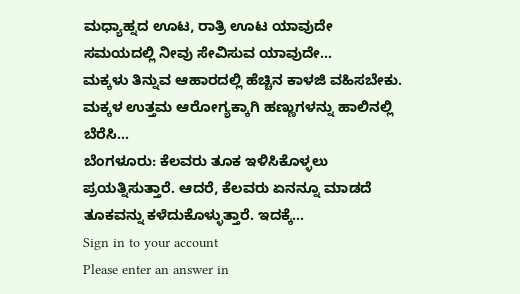ಮಧ್ಯಾಹ್ನದ ಊಟ, ರಾತ್ರಿ ಊಟ ಯಾವುದೇ ಸಮಯದಲ್ಲಿ ನೀವು ಸೇವಿಸುವ ಯಾವುದೇ…
ಮಕ್ಕಳು ತಿನ್ನುವ ಆಹಾರದಲ್ಲಿ ಹೆಚ್ಚಿನ ಕಾಳಜಿ ವಹಿಸಬೇಕು. ಮಕ್ಕಳ ಉತ್ತಮ ಆರೋಗ್ಯಕ್ಕಾಗಿ ಹಣ್ಣುಗಳನ್ನು ಹಾಲಿನಲ್ಲಿ ಬೆರೆಸಿ…
ಬೆಂಗಳೂರು: ಕೆಲವರು ತೂಕ ಇಳಿಸಿಕೊಳ್ಳಲು ಪ್ರಯತ್ನಿಸುತ್ತಾರೆ. ಆದರೆ, ಕೆಲವರು ಏನನ್ನೂ ಮಾಡದೆ ತೂಕವನ್ನು ಕಳೆದುಕೊಳ್ಳುತ್ತಾರೆ. ಇದಕ್ಕೆ…
Sign in to your account
Please enter an answer in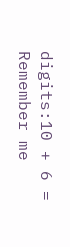digits:10 + 6 =
Remember me